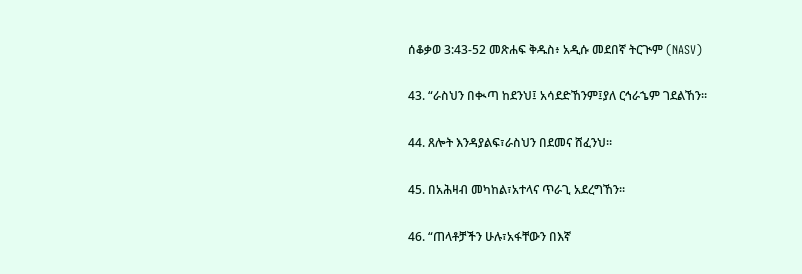ሰቆቃወ 3:43-52 መጽሐፍ ቅዱስ፥ አዲሱ መደበኛ ትርጒም (NASV)

43. “ራስህን በቊጣ ከደንህ፤ አሳደድኸንም፤ያለ ርኅራኄም ገደልኸን።

44. ጸሎት እንዳያልፍ፣ራስህን በደመና ሸፈንህ።

45. በአሕዛብ መካከል፣አተላና ጥራጊ አደረግኸን።

46. “ጠላቶቻችን ሁሉ፣አፋቸውን በእኛ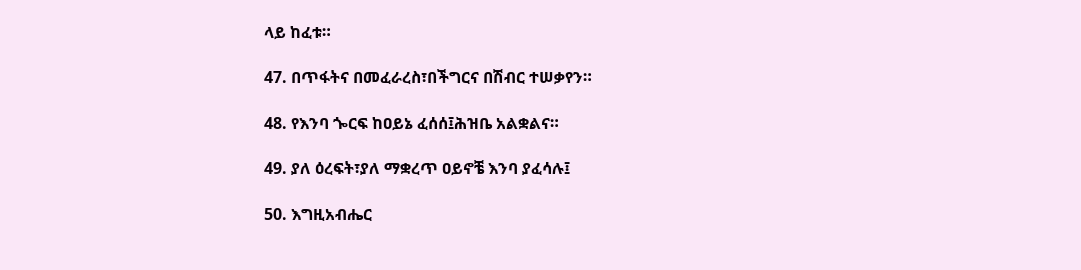ላይ ከፈቱ።

47. በጥፋትና በመፈራረስ፣በችግርና በሽብር ተሠቃየን።

48. የእንባ ጐርፍ ከዐይኔ ፈሰሰ፤ሕዝቤ አልቋልና።

49. ያለ ዕረፍት፣ያለ ማቋረጥ ዐይኖቼ እንባ ያፈሳሉ፤

50. እግዚአብሔር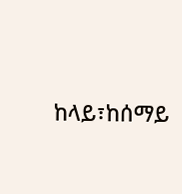ከላይ፣ከሰማይ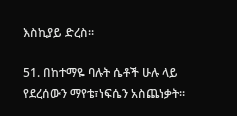እስኪያይ ድረስ።

51. በከተማዬ ባሉት ሴቶች ሁሉ ላይ የደረሰውን ማየቴ፣ነፍሴን አስጨነቃት።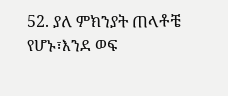52. ያለ ምክንያት ጠላቶቼ የሆኑ፣እንደ ወፍ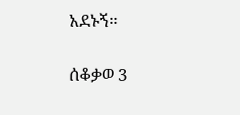አደኑኝ።

ሰቆቃወ 3